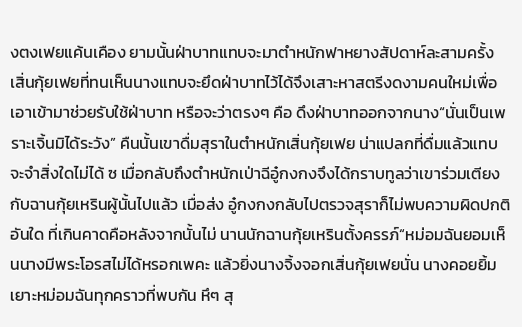งตงเฟยแค้นเคือง ยามนั้นฝ่าบาทแทบจะมาตำหนักฟาหยางสัปดาห์ละสามครั้ง เสิ่นกุ้ยเฟยที่ทนเห็นนางแทบจะยึดฝ่าบาทไว้ได้จึงเสาะหาสตรีงดงามคนใหม่เพื่อเอาเข้ามาช่วยรับใช้ฝ่าบาท หรือจะว่าตรงๆ คือ ดึงฝ่าบาทออกจากนาง“นั่นเป็นเพราะเจิ้นมิได้ระวัง” คืนนั้นเขาดื่มสุราในตำหนักเสิ่นกุ้ยเฟย น่าแปลกที่ดื่มแล้วแทบจะจำสิ่งใดไม่ได้ ซ เมื่อกลับถึงตำหนักเป่าฉีอู๋กงกงจึงได้กราบทูลว่าเขาร่วมเตียงกับฉานกุ้ยเหรินผู้นั้นไปแล้ว เมื่อส่ง อู๋กงกงกลับไปตรวจสุราก็ไม่พบความผิดปกติอันใด ที่เกินคาดคือหลังจากนั้นไม่ นานนักฉานกุ้ยเหรินตั้งครรภ์“หม่อมฉันยอมเห็นนางมีพระโอรสไม่ได้หรอกเพคะ แล้วยิ่งนางจิ้งจอกเสิ่นกุ้ยเฟยนั่น นางคอยยิ้มเยาะหม่อมฉันทุกคราวที่พบกัน หึๆ สุ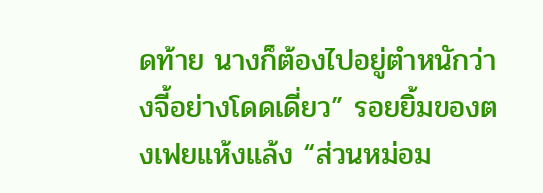ดท้าย นางก็ต้องไปอยู่ตำหนักว่างจี้อย่างโดดเดี่ยว” รอยยิ้มของตงเฟยแห้งแล้ง “ส่วนหม่อม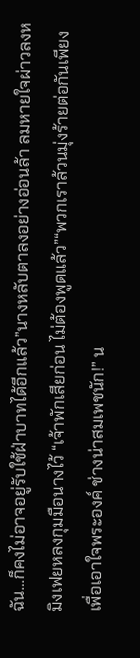ฉัน…ก็คงไม่อาจอยู่รับใช้ฝ่าบาทได้อีกแล้ว”นางหลับตาลงอย่างอ่อนล้า ลมหายใจผ่าวลงหมิงเฟยหลงกุมมือนางไว้ “เจ้าพักเสียก่อน ไม่ต้องพูดแล้ว”“พวกเราล้วนมุ่งร้ายต่อกันเพียงเพื่อเอาใจพระองค์ ช่างน่าสมเพชนัก!” น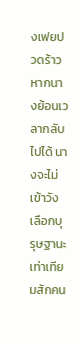งเฟยปวดร้าว หากนางย้อนเวลากลับไปได้ นางจะไม่เข้าวัง เลือกบุรุษฐานะเท่าเทียมสักคน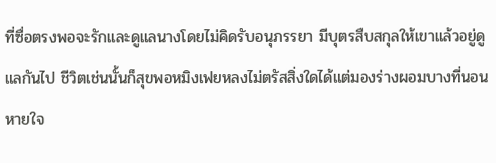ที่ซื่อตรงพอจะรักและดูแลนางโดยไม่คิดรับอนุภรรยา มีบุตรสืบสกุลให้เขาแล้วอยู่ดูแลกันไป ชีวิตเช่นนั้นก็สุขพอหมิงเฟยหลงไม่ตรัสสิ่งใดได้แต่มองร่างผอมบางที่นอนหายใจ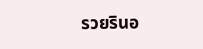รวยรินอ